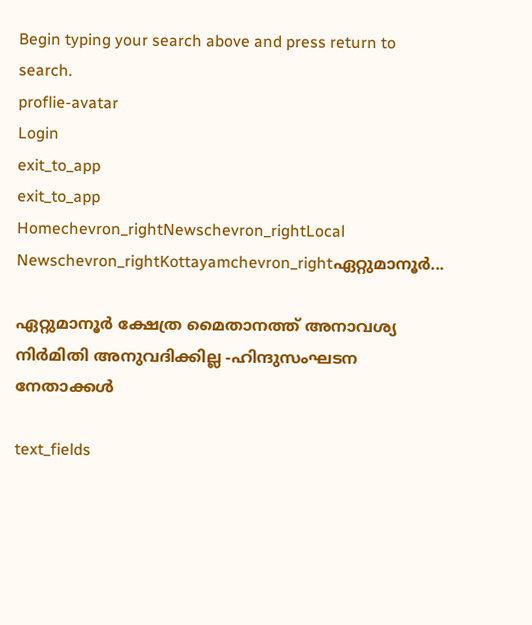Begin typing your search above and press return to search.
proflie-avatar
Login
exit_to_app
exit_to_app
Homechevron_rightNewschevron_rightLocal Newschevron_rightKottayamchevron_rightഏറ്റുമാനൂർ...

ഏറ്റുമാനൂർ ക്ഷേത്ര മൈതാനത്ത് അനാവശ്യ നിർമിതി അനുവദിക്കില്ല -ഹിന്ദുസംഘടന നേതാക്കൾ

text_fields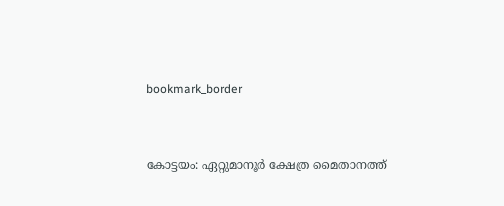bookmark_border


കോട്ടയം: ഏറ്റുമാനൂർ ക്ഷേത്ര മൈതാനത്ത്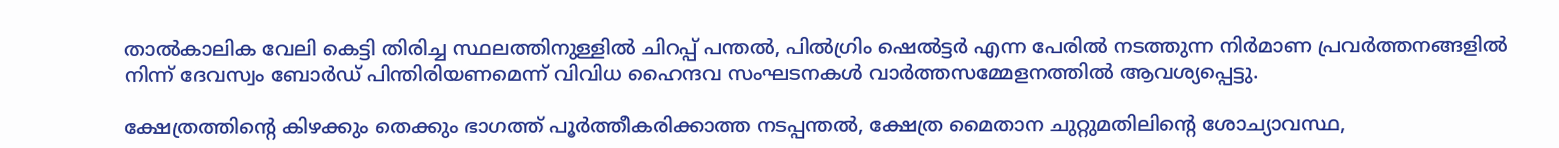താൽകാലിക വേലി കെട്ടി തിരിച്ച സ്ഥലത്തിനുള്ളിൽ ചിറപ്പ് പന്തൽ, പിൽഗ്രിം ഷെൽട്ടർ എന്ന പേരിൽ നടത്തുന്ന നിർമാണ പ്രവർത്തനങ്ങളിൽ നിന്ന് ദേവസ്വം ബോർഡ് പിന്തിരിയണമെന്ന് വിവിധ ഹൈന്ദവ സംഘടനകൾ വാർത്തസമ്മേളനത്തിൽ ആവശ്യപ്പെട്ടു.

ക്ഷേത്രത്തിന്റെ കിഴക്കും തെക്കും ഭാഗത്ത് പൂർത്തീകരിക്കാത്ത നടപ്പന്തൽ, ക്ഷേത്ര മൈതാന ചുറ്റുമതിലിന്റെ ശോച്യാവസ്ഥ,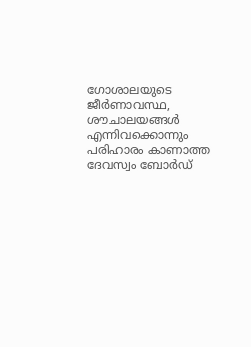ഗോശാലയുടെ ജീർണാവസ്ഥ, ശൗചാലയങ്ങൾ എന്നിവക്കൊന്നും പരിഹാരം കാണാത്ത ദേവസ്വം ബോർഡ്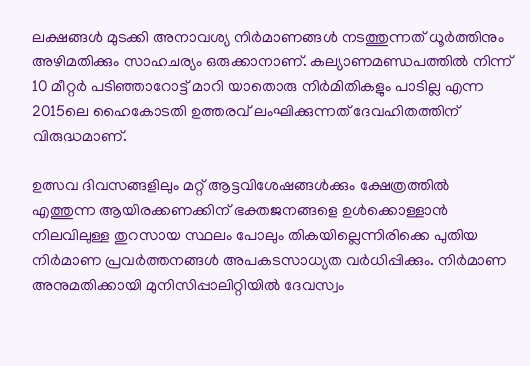ലക്ഷങ്ങൾ മുടക്കി അനാവശ്യ നിർമാണങ്ങൾ നടത്തുന്നത് ധൂർത്തിനും അഴിമതിക്കും സാഹചര്യം ഒരുക്കാനാണ്. കല്യാണമണ്ഡപത്തിൽ നിന്ന് 10 മീറ്റർ പടിഞ്ഞാറോട്ട് മാറി യാതൊരു നിർമിതികളും പാടില്ല എന്ന 2015ലെ ഹൈകോടതി ഉത്തരവ് ലംഘിക്കുന്നത് ദേവഹിതത്തിന് വിരുദ്ധമാണ്.

ഉത്സവ ദിവസങ്ങളിലും മറ്റ് ആട്ടവിശേഷങ്ങൾക്കും ക്ഷേത്രത്തിൽ എത്തുന്ന ആയിരക്കണക്കിന് ഭക്തജനങ്ങളെ ഉൾക്കൊള്ളാൻ നിലവിലുള്ള തുറസായ സ്ഥലം പോലും തികയില്ലെന്നിരിക്കെ പുതിയ നിർമാണ പ്രവർത്തനങ്ങൾ അപകടസാധ്യത വർധിപ്പിക്കും. നിർമാണ അനുമതിക്കായി മുനിസിപ്പാലിറ്റിയിൽ ദേവസ്വം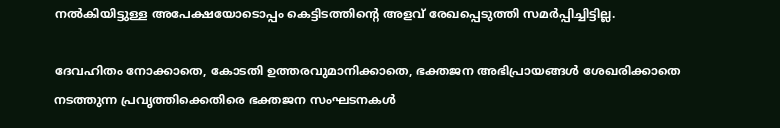നൽകിയിട്ടുള്ള അപേക്ഷയോടൊപ്പം കെട്ടിടത്തിന്റെ അളവ് രേഖപ്പെടുത്തി സമർപ്പിച്ചിട്ടില്ല.

ദേവഹിതം നോക്കാതെ, കോടതി ഉത്തരവുമാനിക്കാതെ, ഭക്തജന അഭിപ്രായങ്ങൾ ശേഖരിക്കാതെ നടത്തുന്ന പ്രവൃത്തിക്കെതിരെ ഭക്തജന സംഘടനകൾ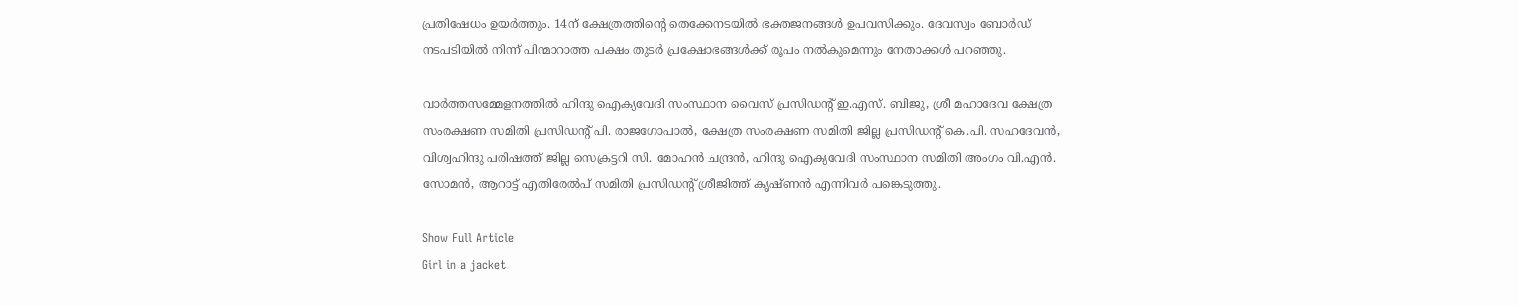പ്രതിഷേധം ഉയർത്തും. 14ന് ക്ഷേത്രത്തിന്റെ തെക്കേനടയിൽ ഭക്തജനങ്ങൾ ഉപവസിക്കും. ദേവസ്വം ബോർഡ് നടപടിയിൽ നിന്ന് പിന്മാറാത്ത പക്ഷം തുടർ പ്രക്ഷോഭങ്ങൾക്ക് രൂപം നൽകുമെന്നും നേതാക്കൾ പറഞ്ഞു.

വാർത്തസമ്മേളനത്തിൽ ഹിന്ദു ഐക്യവേദി സംസ്ഥാന വൈസ് പ്രസിഡന്‍റ് ഇ.എസ്. ബിജു, ശ്രീ മഹാദേവ ക്ഷേത്ര സംരക്ഷണ സമിതി പ്രസിഡന്റ് പി. രാജഗോപാൽ, ക്ഷേത്ര സംരക്ഷണ സമിതി ജില്ല പ്രസിഡന്റ് കെ.പി. സഹദേവൻ, വിശ്വഹിന്ദു പരിഷത്ത് ജില്ല സെക്രട്ടറി സി. മോഹൻ ചന്ദ്രൻ, ഹിന്ദു ഐക്യവേദി സംസ്ഥാന സമിതി അംഗം വി.എൻ. സോമൻ, ആറാട്ട് എതിരേൽപ് സമിതി പ്രസിഡന്റ് ശ്രീജിത്ത് കൃഷ്‌ണൻ എന്നിവർ പങ്കെടുത്തു.

Show Full Article
Girl in a jacket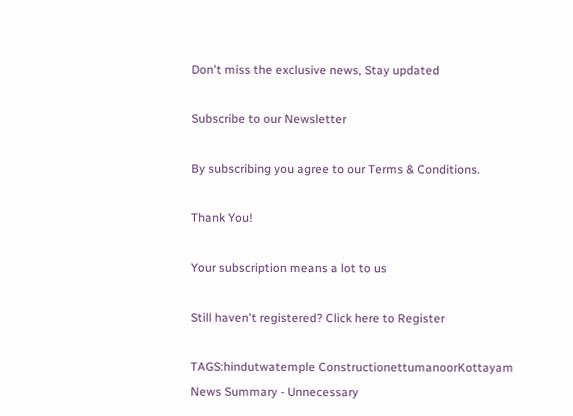Don't miss the exclusive news, Stay updated

Subscribe to our Newsletter

By subscribing you agree to our Terms & Conditions.

Thank You!

Your subscription means a lot to us

Still haven't registered? Click here to Register

TAGS:hindutwatemple ConstructionettumanoorKottayam
News Summary - Unnecessary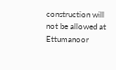construction will not be allowed at Ettumanoor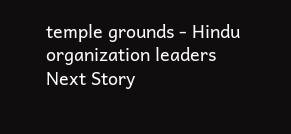temple grounds - Hindu organization leaders
Next Story